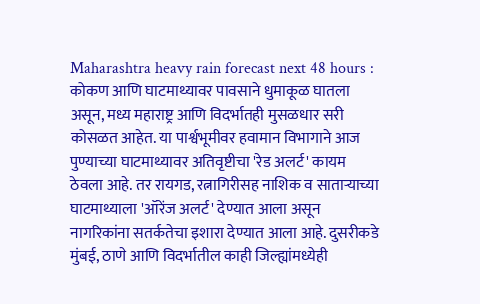Maharashtra heavy rain forecast next 48 hours : कोकण आणि घाटमाथ्यावर पावसाने धुमाकूळ घातला असून, मध्य महाराष्ट्र आणि विदर्भातही मुसळधार सरी कोसळत आहेत. या पार्श्वभूमीवर हवामान विभागाने आज पुण्याच्या घाटमाथ्यावर अतिवृष्टीचा 'रेड अलर्ट' कायम ठेवला आहे. तर रायगड, रत्नागिरीसह नाशिक व साताऱ्याच्या घाटमाथ्याला 'ऑरेंज अलर्ट' देण्यात आला असून नागरिकांना सतर्कतेचा इशारा देण्यात आला आहे. दुसरीकडे मुंबई, ठाणे आणि विदर्भातील काही जिल्ह्यांमध्येही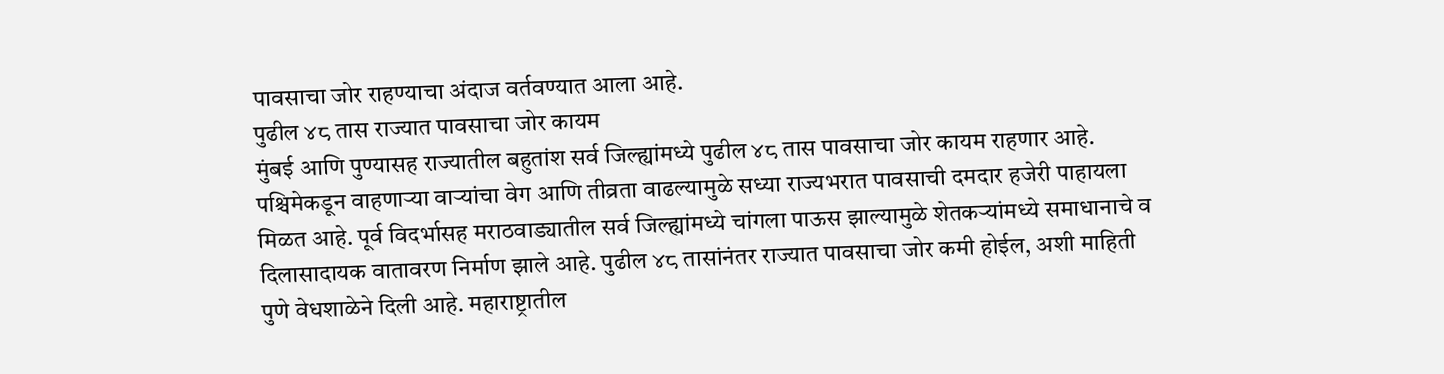पावसाचा जोर राहण्याचा अंदाज वर्तवण्यात आला आहे.
पुढील ४८ तास राज्यात पावसाचा जोर कायम
मुंबई आणि पुण्यासह राज्यातील बहुतांश सर्व जिल्ह्यांमध्ये पुढील ४८ तास पावसाचा जोर कायम राहणार आहे. पश्चिमेकडून वाहणाऱ्या वाऱ्यांचा वेग आणि तीव्रता वाढल्यामुळे सध्या राज्यभरात पावसाची दमदार हजेरी पाहायला मिळत आहे. पूर्व विदर्भासह मराठवाड्यातील सर्व जिल्ह्यांमध्ये चांगला पाऊस झाल्यामुळे शेतकऱ्यांमध्ये समाधानाचे व दिलासादायक वातावरण निर्माण झाले आहे. पुढील ४८ तासांनंतर राज्यात पावसाचा जोर कमी होईल, अशी माहिती पुणे वेधशाळेने दिली आहे. महाराष्ट्रातील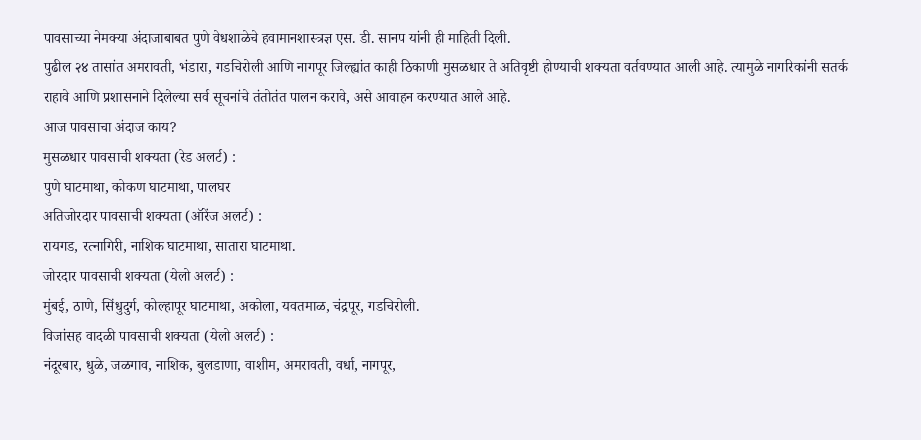पावसाच्या नेमक्या अंदाजाबाबत पुणे वेधशाळेचे हवामानशास्त्रज्ञ एस. डी. सानप यांनी ही माहिती दिली.
पुढील २४ तासांत अमरावती, भंडारा, गडचिरोली आणि नागपूर जिल्ह्यांत काही ठिकाणी मुसळधार ते अतिवृष्टी होण्याची शक्यता वर्तवण्यात आली आहे. त्यामुळे नागरिकांनी सतर्क राहावे आणि प्रशासनाने दिलेल्या सर्व सूचनांचे तंतोतंत पालन करावे, असे आवाहन करण्यात आले आहे.
आज पावसाचा अंदाज काय?
मुसळधार पावसाची शक्यता (रेड अलर्ट) :
पुणे घाटमाथा, कोकण घाटमाथा, पालघर
अतिजोरदार पावसाची शक्यता (ऑरेंज अलर्ट) :
रायगड, रत्नागिरी, नाशिक घाटमाथा, सातारा घाटमाथा.
जोरदार पावसाची शक्यता (येलो अलर्ट) :
मुंबई, ठाणे, सिंधुदुर्ग, कोल्हापूर घाटमाथा, अकोला, यवतमाळ, चंद्रपूर, गडचिरोली.
विजांसह वादळी पावसाची शक्यता (येलो अलर्ट) :
नंदूरबार, धुळे, जळगाव, नाशिक, बुलडाणा, वाशीम, अमरावती, वर्धा, नागपूर,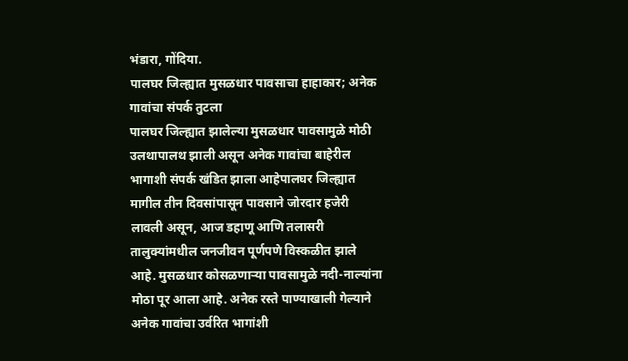भंडारा, गोंदिया.
पालघर जिल्ह्यात मुसळधार पावसाचा हाहाकार; अनेक गावांचा संपर्क तुटला
पालघर जिल्ह्यात झालेल्या मुसळधार पावसामुळे मोठी उलथापालथ झाली असून अनेक गावांचा बाहेरील भागाशी संपर्क खंडित झाला आहेपालघर जिल्ह्यात मागील तीन दिवसांपासून पावसाने जोरदार हजेरी लावली असून, आज डहाणू आणि तलासरी तालुक्यांमधील जनजीवन पूर्णपणे विस्कळीत झाले आहे. मुसळधार कोसळणाऱ्या पावसामुळे नदी-नाल्यांना मोठा पूर आला आहे. अनेक रस्ते पाण्याखाली गेल्याने अनेक गावांचा उर्वरित भागांशी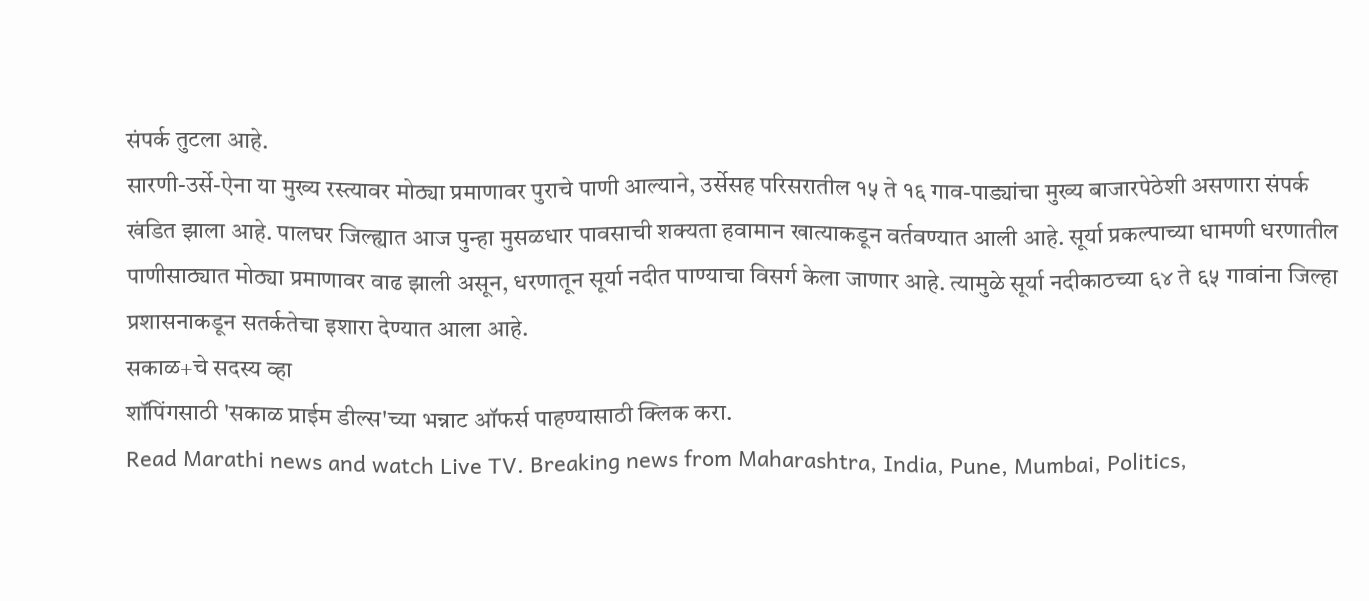संपर्क तुटला आहे.
सारणी-उर्से-ऐना या मुख्य रस्त्यावर मोठ्या प्रमाणावर पुराचे पाणी आल्याने, उर्सेसह परिसरातील १५ ते १६ गाव-पाड्यांचा मुख्य बाजारपेठेशी असणारा संपर्क खंडित झाला आहे. पालघर जिल्ह्यात आज पुन्हा मुसळधार पावसाची शक्यता हवामान खात्याकडून वर्तवण्यात आली आहे. सूर्या प्रकल्पाच्या धामणी धरणातील पाणीसाठ्यात मोठ्या प्रमाणावर वाढ झाली असून, धरणातून सूर्या नदीत पाण्याचा विसर्ग केला जाणार आहे. त्यामुळे सूर्या नदीकाठच्या ६४ ते ६५ गावांना जिल्हा प्रशासनाकडून सतर्कतेचा इशारा देण्यात आला आहे.
सकाळ+चे सदस्य व्हा
शॉपिंगसाठी 'सकाळ प्राईम डील्स'च्या भन्नाट ऑफर्स पाहण्यासाठी क्लिक करा.
Read Marathi news and watch Live TV. Breaking news from Maharashtra, India, Pune, Mumbai, Politics,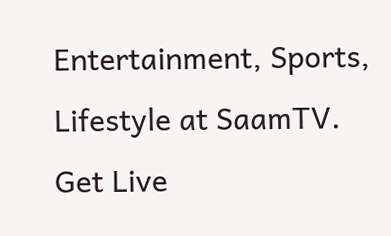Entertainment, Sports, Lifestyle at SaamTV. Get Live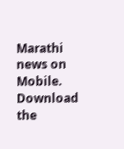Marathi news on Mobile. Download the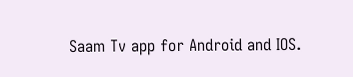Saam Tv app for Android and IOS.